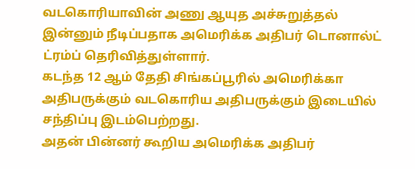வடகொரியாவின் அணு ஆயுத அச்சுறுத்தல் இன்னும் நீடிப்பதாக அமெரிக்க அதிபர் டொனால்ட் ட்ரம்ப் தெரிவித்துள்ளார்.
கடந்த 12 ஆம் தேதி சிங்கப்பூரில் அமெரிக்கா அதிபருக்கும் வடகொரிய அதிபருக்கும் இடையில் சந்திப்பு இடம்பெற்றது.
அதன் பின்னர் கூறிய அமெரிக்க அதிபர்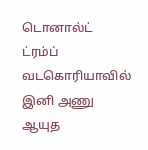டொனால்ட் ட்ரம்ப் வடகொரியாவில் இனி அணு ஆயுத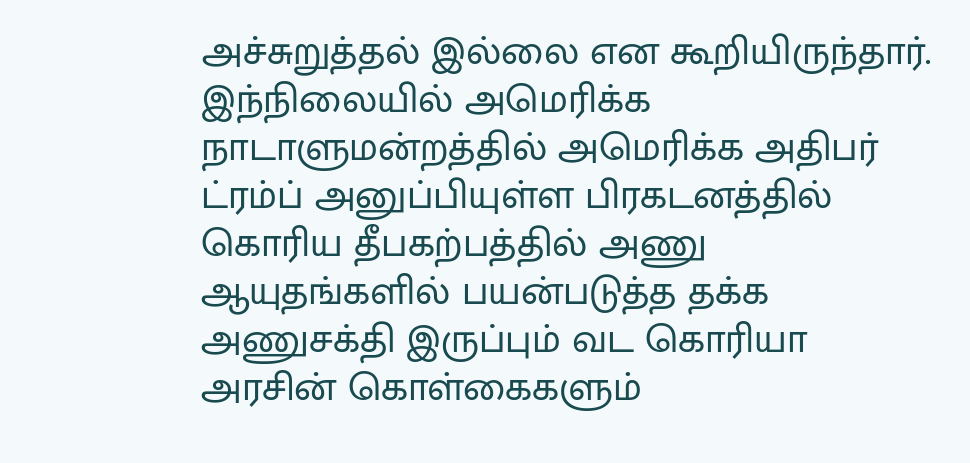அச்சுறுத்தல் இல்லை என கூறியிருந்தார்.
இந்நிலையில் அமெரிக்க நாடாளுமன்றத்தில் அமெரிக்க அதிபர் ட்ரம்ப் அனுப்பியுள்ள பிரகடனத்தில் கொரிய தீபகற்பத்தில் அணு ஆயுதங்களில் பயன்படுத்த தக்க அணுசக்தி இருப்பும் வட கொரியா அரசின் கொள்கைகளும்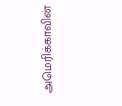அமெரிக்காவின்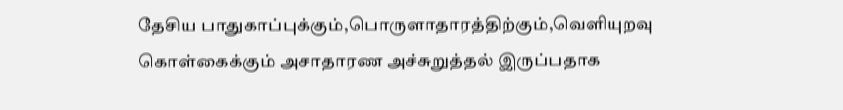தேசிய பாதுகாப்புக்கும்,பொருளாதாரத்திற்கும்,வெளியுறவு கொள்கைக்கும் அசாதாரண அச்சுறுத்தல் இருப்பதாக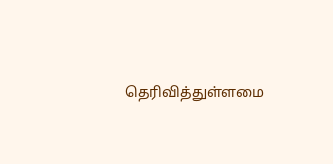தெரிவித்துள்ளமை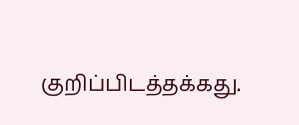குறிப்பிடத்தக்கது.